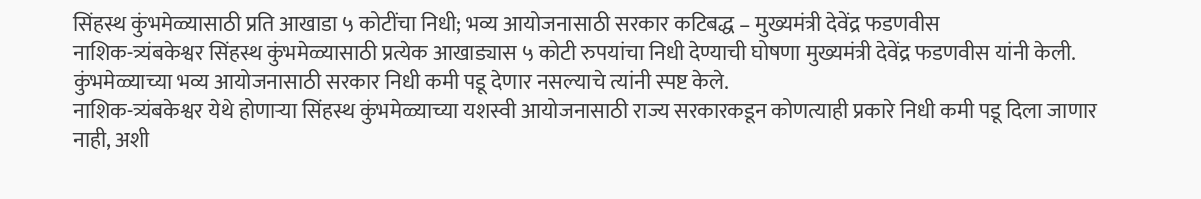सिंहस्थ कुंभमेळ्यासाठी प्रति आखाडा ५ कोटींचा निधी; भव्य आयोजनासाठी सरकार कटिबद्ध – मुख्यमंत्री देवेंद्र फडणवीस
नाशिक-त्र्यंबकेश्वर सिंहस्थ कुंभमेळ्यासाठी प्रत्येक आखाड्यास ५ कोटी रुपयांचा निधी देण्याची घोषणा मुख्यमंत्री देवेंद्र फडणवीस यांनी केली. कुंभमेळ्याच्या भव्य आयोजनासाठी सरकार निधी कमी पडू देणार नसल्याचे त्यांनी स्पष्ट केले.
नाशिक-त्र्यंबकेश्वर येथे होणाऱ्या सिंहस्थ कुंभमेळ्याच्या यशस्वी आयोजनासाठी राज्य सरकारकडून कोणत्याही प्रकारे निधी कमी पडू दिला जाणार नाही, अशी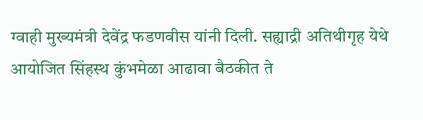ग्वाही मुख्यमंत्री देवेंद्र फडणवीस यांनी दिली. सह्याद्री अतिथीगृह येथे आयोजित सिंहस्थ कुंभमेळा आढावा बैठकीत ते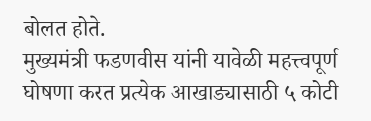बोलत होते.
मुख्यमंत्री फडणवीस यांनी यावेळी महत्त्वपूर्ण घोषणा करत प्रत्येक आखाड्यासाठी ५ कोटी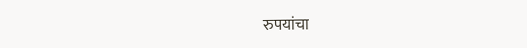रुपयांचा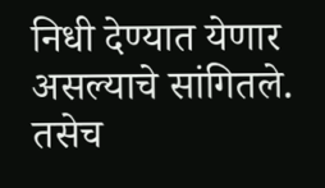निधी देण्यात येणार असल्याचे सांगितले. तसेच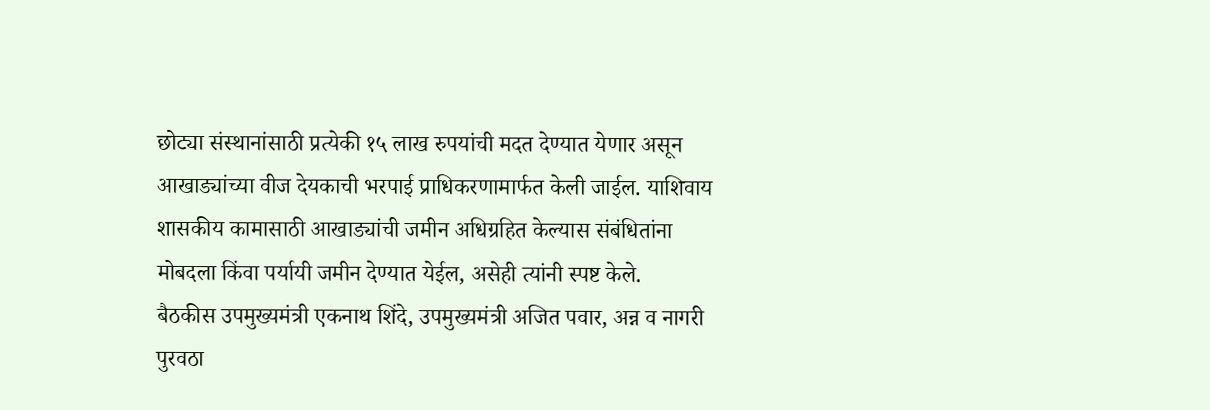छोट्या संस्थानांसाठी प्रत्येकी १५ लाख रुपयांची मदत देण्यात येणार असून आखाड्यांच्या वीज देयकाची भरपाई प्राधिकरणामार्फत केली जाईल. याशिवाय शासकीय कामासाठी आखाड्यांची जमीन अधिग्रहित केल्यास संबंधितांना मोबदला किंवा पर्यायी जमीन देण्यात येईल, असेही त्यांनी स्पष्ट केले.
बैठकीस उपमुख्यमंत्री एकनाथ शिंदे, उपमुख्यमंत्री अजित पवार, अन्न व नागरी पुरवठा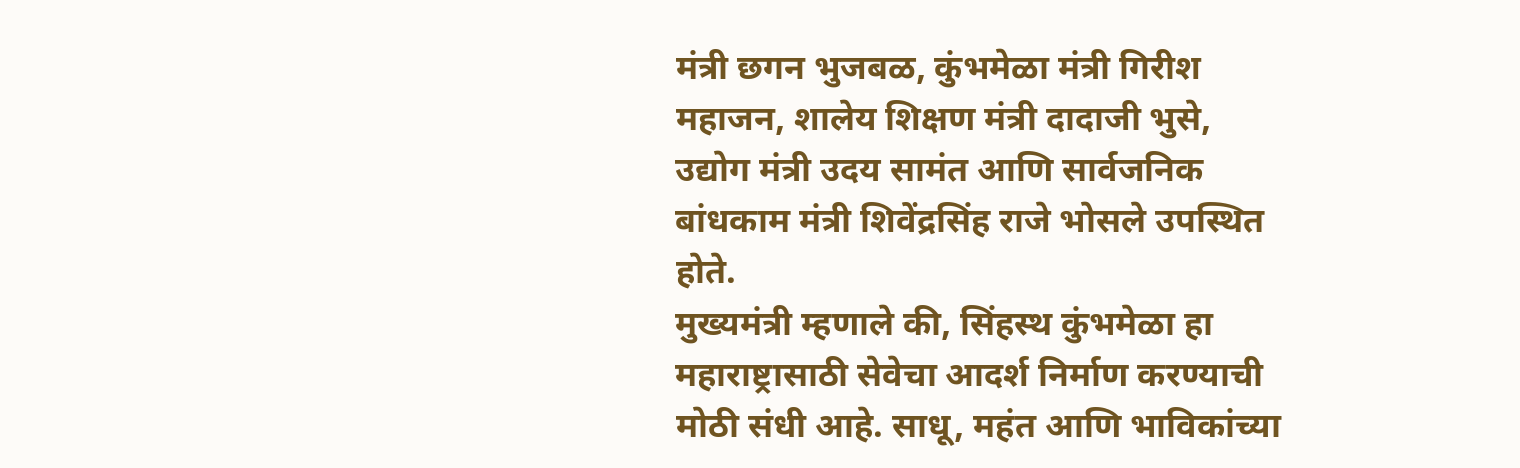मंत्री छगन भुजबळ, कुंभमेळा मंत्री गिरीश महाजन, शालेय शिक्षण मंत्री दादाजी भुसे, उद्योग मंत्री उदय सामंत आणि सार्वजनिक बांधकाम मंत्री शिवेंद्रसिंह राजे भोसले उपस्थित होते.
मुख्यमंत्री म्हणाले की, सिंहस्थ कुंभमेळा हा महाराष्ट्रासाठी सेवेचा आदर्श निर्माण करण्याची मोठी संधी आहे. साधू, महंत आणि भाविकांच्या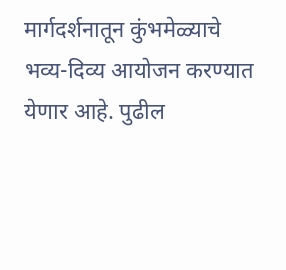मार्गदर्शनातून कुंभमेळ्याचे भव्य-दिव्य आयोजन करण्यात येणार आहे. पुढील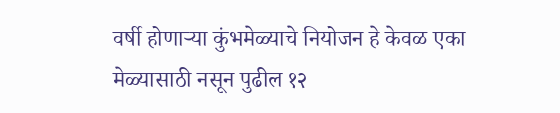वर्षी होणाऱ्या कुंभमेळ्याचे नियोजन हे केवळ एका मेळ्यासाठी नसून पुढील १२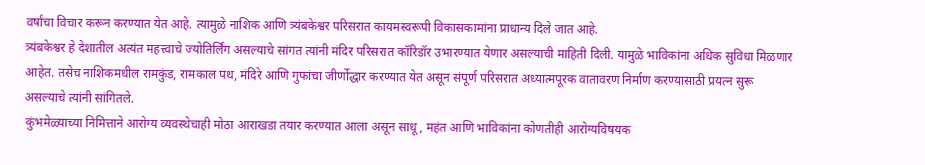वर्षांचा विचार करून करण्यात येत आहे. त्यामुळे नाशिक आणि त्र्यंबकेश्वर परिसरात कायमस्वरूपी विकासकामांना प्राधान्य दिले जात आहे.
त्र्यंबकेश्वर हे देशातील अत्यंत महत्त्वाचे ज्योतिर्लिंग असल्याचे सांगत त्यांनी मंदिर परिसरात कॉरिडॉर उभारण्यात येणार असल्याची माहिती दिली. यामुळे भाविकांना अधिक सुविधा मिळणार आहेत. तसेच नाशिकमधील रामकुंड, रामकाल पथ, मंदिरे आणि गुफांचा जीर्णोद्धार करण्यात येत असून संपूर्ण परिसरात अध्यात्मपूरक वातावरण निर्माण करण्यासाठी प्रयत्न सुरू असल्याचे त्यांनी सांगितले.
कुंभमेळ्याच्या निमित्ताने आरोग्य व्यवस्थेचाही मोठा आराखडा तयार करण्यात आला असून साधू, महंत आणि भाविकांना कोणतीही आरोग्यविषयक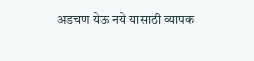अडचण येऊ नये यासाठी व्यापक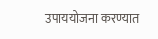उपाययोजना करण्यात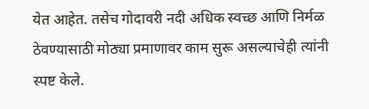येत आहेत. तसेच गोदावरी नदी अधिक स्वच्छ आणि निर्मळ ठेवण्यासाठी मोठ्या प्रमाणावर काम सुरू असल्याचेही त्यांनी स्पष्ट केले.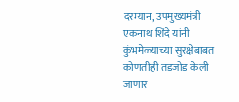दरम्यान, उपमुख्यमंत्री एकनाथ शिंदे यांनी कुंभमेळ्याच्या सुरक्षेबाबत कोणतीही तडजोड केली जाणार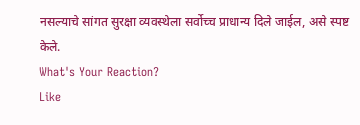नसल्याचे सांगत सुरक्षा व्यवस्थेला सर्वोच्च प्राधान्य दिले जाईल, असे स्पष्ट केले.
What's Your Reaction?
Like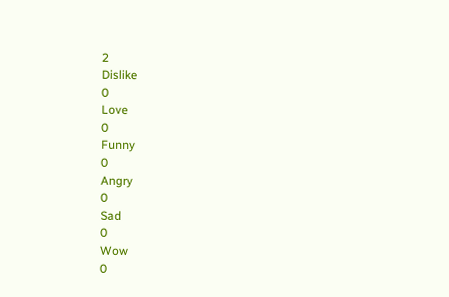2
Dislike
0
Love
0
Funny
0
Angry
0
Sad
0
Wow
0